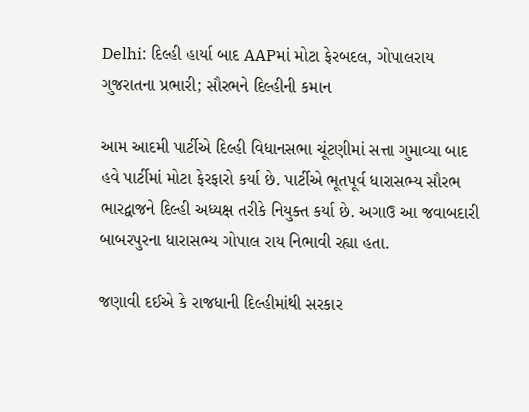Delhi: દિલ્હી હાર્યા બાદ AAPમાં મોટા ફેરબદલ, ગોપાલરાય ગુજરાતના પ્રભારી; સૌરભને દિલ્હીની કમાન

આમ આદમી પાર્ટીએ દિલ્હી વિધાનસભા ચૂંટણીમાં સત્તા ગુમાવ્યા બાદ હવે પાર્ટીમાં મોટા ફેરફારો કર્યા છે. પાર્ટીએ ભૂતપૂર્વ ધારાસભ્ય સૌરભ ભારદ્વાજને દિલ્હી અધ્યક્ષ તરીકે નિયુક્ત કર્યા છે. અગાઉ આ જવાબદારી બાબરપુરના ધારાસભ્ય ગોપાલ રાય નિભાવી રહ્યા હતા.

જણાવી દઈએ કે રાજધાની દિલ્હીમાંથી સરકાર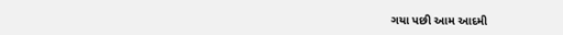ગયા પછી આમ આદમી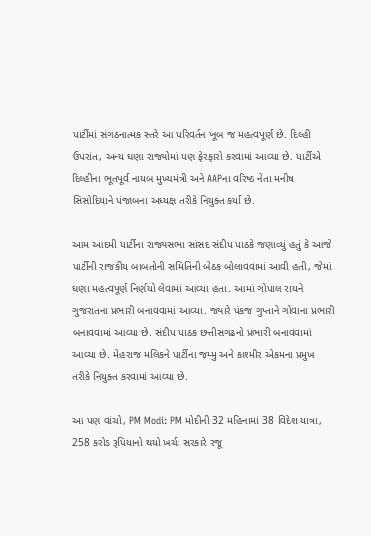પાર્ટીમાં સંગઠનાત્મક સ્તરે આ પરિવર્તન ખૂબ જ મહત્વપૂર્ણ છે. દિલ્હી ઉપરાંત, અન્ય ઘણા રાજ્યોમાં પણ ફેરફારો કરવામાં આવ્યા છે. પાર્ટીએ દિલ્હીના ભૂતપૂર્વ નાયબ મુખ્યમંત્રી અને AAPના વરિષ્ઠ નેતા મનીષ સિસોદિયાને પંજાબના અધ્યક્ષ તરીકે નિયુક્ત કર્યા છે.

આમ આદમી પાર્ટીના રાજ્યસભા સાંસદ સંદીપ પાઠકે જણાવ્યું હતું કે આજે પાર્ટીની રાજકીય બાબતોની સમિતિની બેઠક બોલાવવામાં આવી હતી, જેમાં ઘણા મહત્વપૂર્ણ નિર્ણયો લેવામાં આવ્યા હતા. આમાં ગોપાલ રાયને ગુજરાતના પ્રભારી બનાવવામાં આવ્યા. જ્યારે પંકજ ગુપ્તાને ગોવાના પ્રભારી બનાવવામાં આવ્યા છે. સંદીપ પાઠક છત્તીસગઢનો પ્રભારી બનાવવામાં આવ્યા છે. મેહરાજ મલિકને પાર્ટીના જમ્મુ અને કાશ્મીર એકમના પ્રમુખ તરીકે નિયુક્ત કરવામાં આવ્યા છે.

આ પણ વાંચો, PM Modi: PM મોદીની 32 મહિનામાં 38 વિદેશ યાત્રા, 258 કરોડ રૂપિયાનો થયો ખર્ચઃ સરકારે રજૂ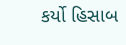કર્યો હિસાબ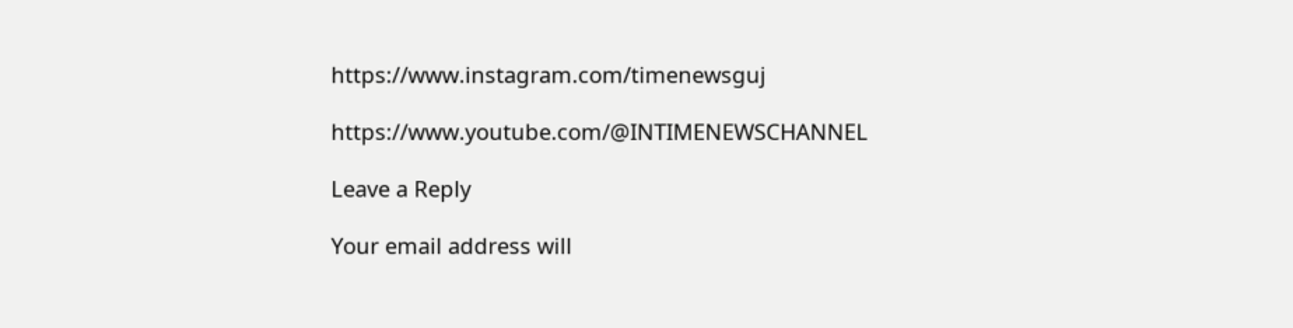https://www.instagram.com/timenewsguj

https://www.youtube.com/@INTIMENEWSCHANNEL

Leave a Reply

Your email address will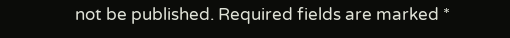not be published. Required fields are marked *